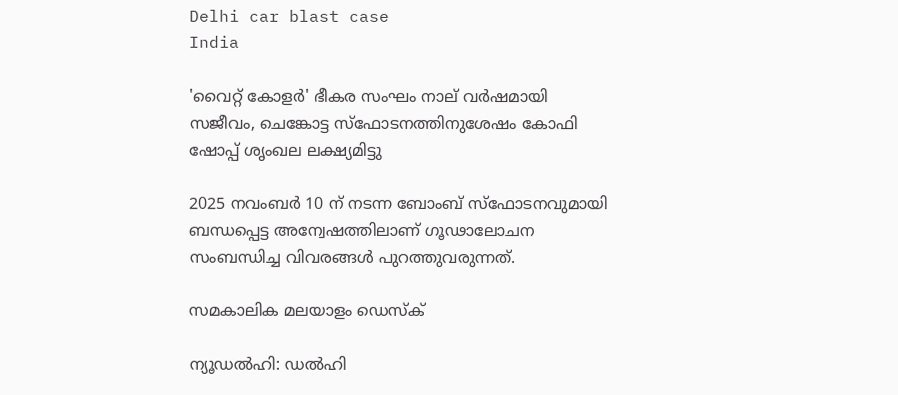Delhi car blast case
India

'വൈറ്റ് കോളര്‍' ഭീകര സംഘം നാല് വര്‍ഷമായി സജീവം, ചെങ്കോട്ട സ്ഫോടനത്തിനുശേഷം കോഫി ഷോപ്പ് ശൃംഖല ലക്ഷ്യമിട്ടു

2025 നവംബര്‍ 10 ന് നടന്ന ബോംബ് സ്‌ഫോടനവുമായി ബന്ധപ്പെട്ട അന്വേഷത്തിലാണ് ഗൂഢാലോചന സംബന്ധിച്ച വിവരങ്ങള്‍ പുറത്തുവരുന്നത്.

സമകാലിക മലയാളം ഡെസ്ക്

ന്യൂഡല്‍ഹി: ഡല്‍ഹി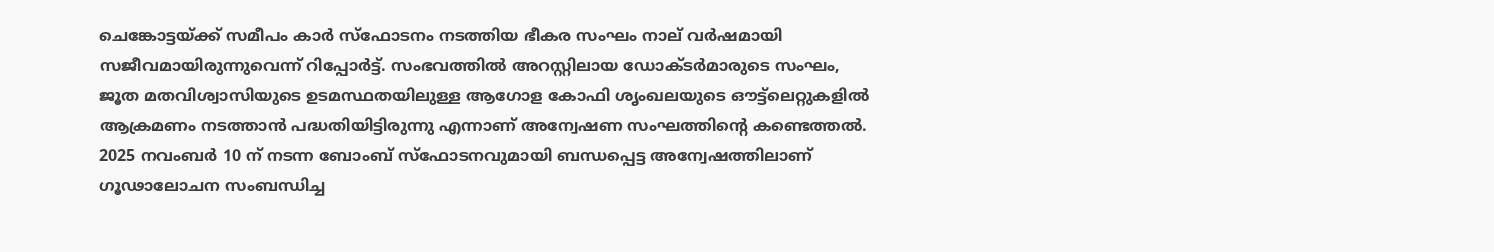ചെങ്കോട്ടയ്ക്ക് സമീപം കാര്‍ സ്‌ഫോടനം നടത്തിയ ഭീകര സംഘം നാല് വര്‍ഷമായി സജീവമായിരുന്നുവെന്ന് റിപ്പോര്‍ട്ട്. സംഭവത്തില്‍ അറസ്റ്റിലായ ഡോക്ടര്‍മാരുടെ സംഘം, ജൂത മതവിശ്വാസിയുടെ ഉടമസ്ഥതയിലുള്ള ആഗോള കോഫി ശൃംഖലയുടെ ഔട്ട്‌ലെറ്റുകളില്‍ ആക്രമണം നടത്താന്‍ പദ്ധതിയിട്ടിരുന്നു എന്നാണ് അന്വേഷണ സംഘത്തിന്റെ കണ്ടെത്തല്‍. 2025 നവംബര്‍ 10 ന് നടന്ന ബോംബ് സ്‌ഫോടനവുമായി ബന്ധപ്പെട്ട അന്വേഷത്തിലാണ് ഗൂഢാലോചന സംബന്ധിച്ച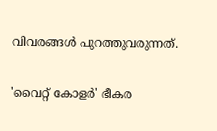വിവരങ്ങള്‍ പുറത്തുവരുന്നത്.

'വൈറ്റ് കോളര്‍' ഭീകര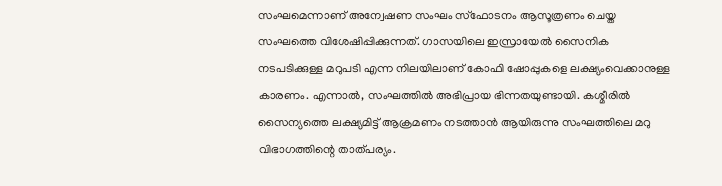സംഘമെന്നാണ് അന്വേഷണ സംഘം സ്‌ഫോടനം ആസൂത്രണം ചെയ്ത സംഘത്തെ വിശേഷിപ്പിക്കുന്നത്. ഗാസയിലെ ഇസ്രായേല്‍ സൈനിക നടപടിക്കുള്ള മറുപടി എന്ന നിലയിലാണ് കോഫി ഷോപ്പുകളെ ലക്ഷ്യംവെക്കാനുള്ള കാരണം. എന്നാല്‍, സംഘത്തില്‍ അഭിപ്രായ ഭിന്നതയുണ്ടായി. കശ്മീരില്‍ സൈന്യത്തെ ലക്ഷ്യമിട്ട് ആക്രമണം നടത്താന്‍ ആയിരുന്നു സംഘത്തിലെ മറു വിഭാഗത്തിന്റെ താത്പര്യം.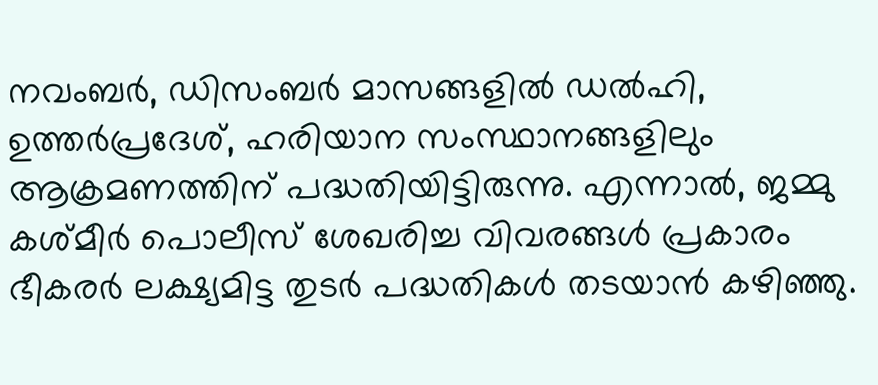നവംബര്‍, ഡിസംബര്‍ മാസങ്ങളില്‍ ഡല്‍ഹി, ഉത്തര്‍പ്രദേശ്, ഹരിയാന സംസ്ഥാനങ്ങളിലും ആക്രമണത്തിന് പദ്ധതിയിട്ടിരുന്നു. എന്നാല്‍, ജമ്മു കശ്മീര്‍ പൊലീസ് ശേഖരിച്ച വിവരങ്ങള്‍ പ്രകാരം ഭീകരര്‍ ലക്ഷ്യമിട്ട തുടര്‍ പദ്ധതികള്‍ തടയാന്‍ കഴിഞ്ഞു.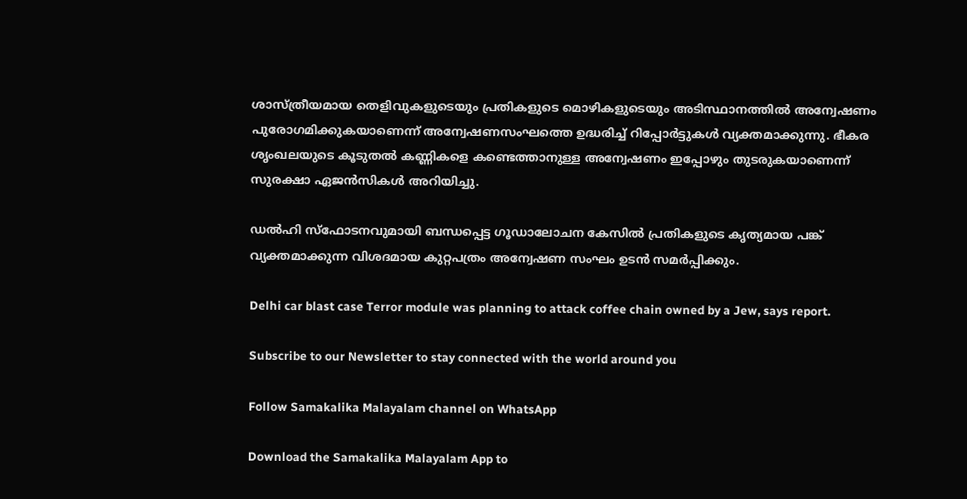ശാസ്ത്രീയമായ തെളിവുകളുടെയും പ്രതികളുടെ മൊഴികളുടെയും അടിസ്ഥാനത്തില്‍ അന്വേഷണം പുരോഗമിക്കുകയാണെന്ന് അന്വേഷണസംഘത്തെ ഉദ്ധരിച്ച് റിപ്പോര്‍ട്ടുകള്‍ വ്യക്തമാക്കുന്നു. ഭീകര ശൃംഖലയുടെ കൂടുതല്‍ കണ്ണികളെ കണ്ടെത്താനുള്ള അന്വേഷണം ഇപ്പോഴും തുടരുകയാണെന്ന് സുരക്ഷാ ഏജന്‍സികള്‍ അറിയിച്ചു.

ഡല്‍ഹി സ്‌ഫോടനവുമായി ബന്ധപ്പെട്ട ഗൂഡാലോചന കേസില്‍ പ്രതികളുടെ കൃത്യമായ പങ്ക് വ്യക്തമാക്കുന്ന വിശദമായ കുറ്റപത്രം അന്വേഷണ സംഘം ഉടന്‍ സമര്‍പ്പിക്കും.

Delhi car blast case Terror module was planning to attack coffee chain owned by a Jew, says report.

Subscribe to our Newsletter to stay connected with the world around you

Follow Samakalika Malayalam channel on WhatsApp

Download the Samakalika Malayalam App to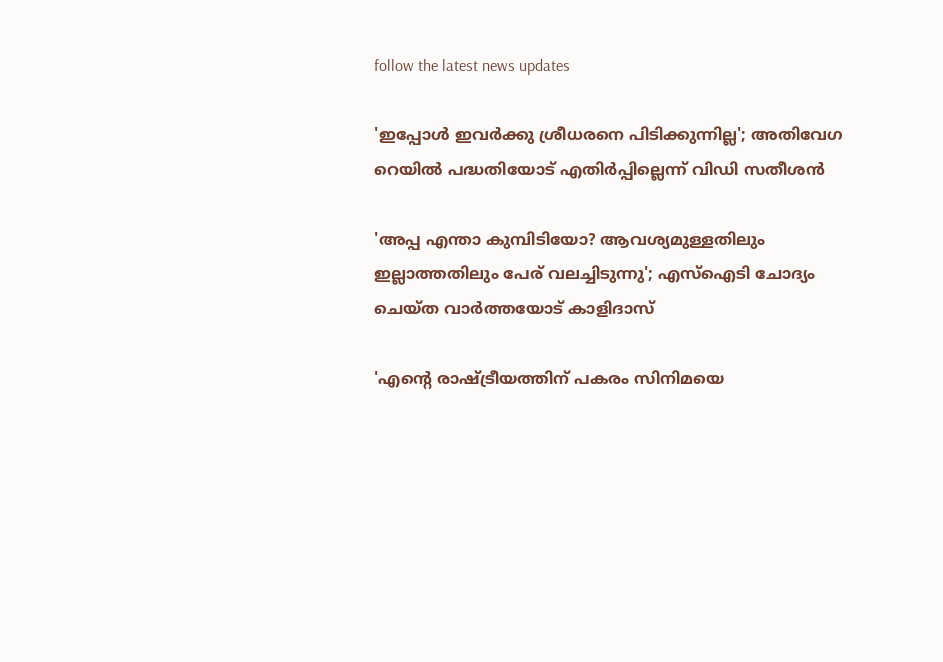follow the latest news updates

'ഇപ്പോള്‍ ഇവര്‍ക്കു ശ്രീധരനെ പിടിക്കുന്നില്ല'; അതിവേഗ റെയില്‍ പദ്ധതിയോട് എതിര്‍പ്പില്ലെന്ന് വിഡി സതീശന്‍

'അപ്പ എന്താ കുമ്പിടിയോ? ആവശ്യമുള്ളതിലും ഇല്ലാത്തതിലും പേര് വലച്ചിടുന്നു'; എസ്ഐടി ചോദ്യം ചെയ്ത വാര്‍ത്തയോട് കാളിദാസ്

'എന്റെ രാഷ്ട്രീയത്തിന് പകരം സിനിമയെ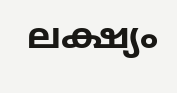ലക്ഷ്യം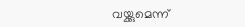വയ്ക്കുമെന്ന്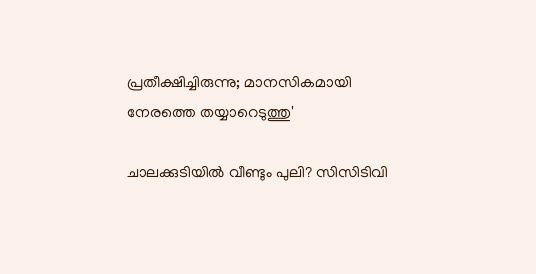പ്രതീക്ഷിച്ചിരുന്നു; മാനസികമായി നേരത്തെ തയ്യാറെടുത്തു'

ചാലക്കുടിയില്‍ വീണ്ടും പുലി? സിസിടിവി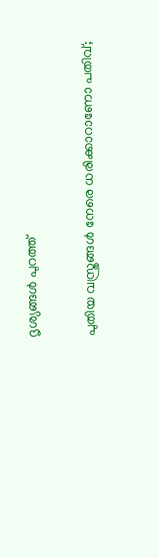ദൃശ്യങ്ങള്‍ പുറത്ത്

പുതിയ വസ്ത്രങ്ങൾ നേരെ ധരിക്കാറാണോ പതിവ്;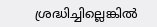ശ്രദ്ധിച്ചില്ലെങ്കിൽ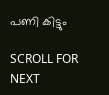പണി കിട്ടും

SCROLL FOR NEXT